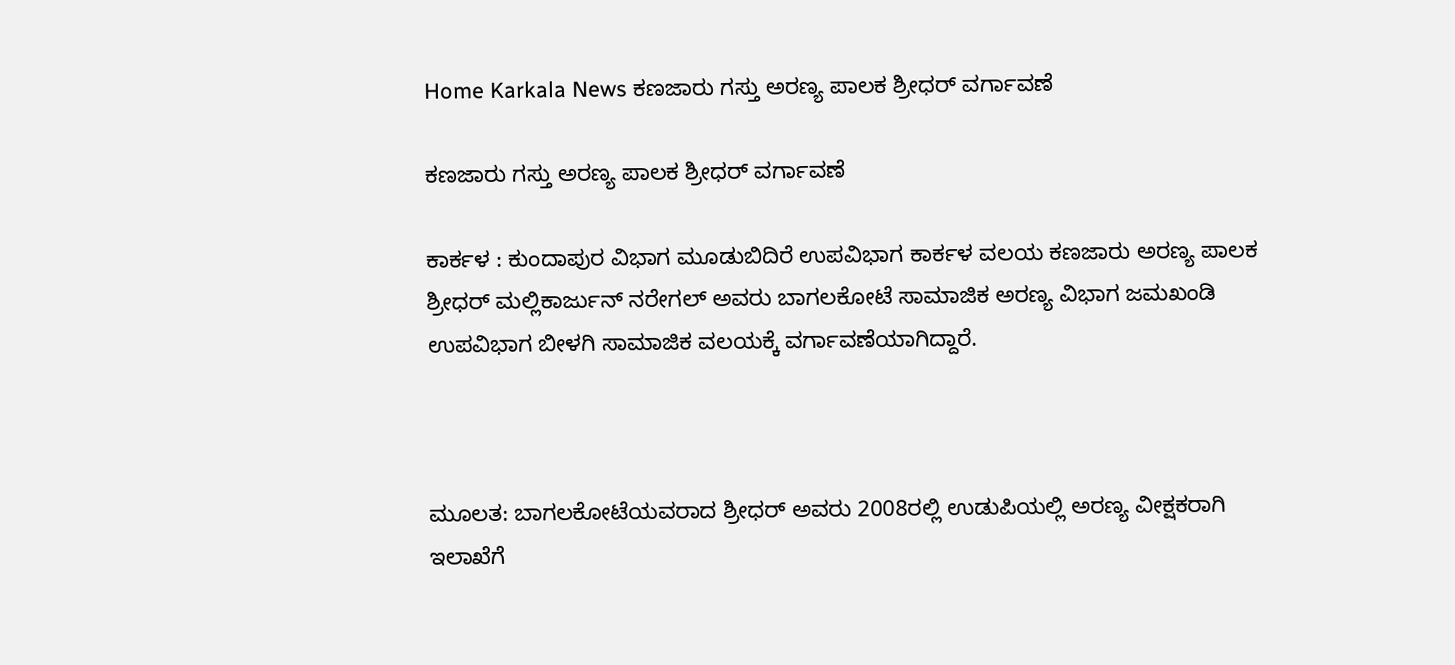Home Karkala News ಕಣಜಾರು ಗಸ್ತು ಅರಣ್ಯ ಪಾಲಕ ಶ್ರೀಧರ್ ವರ್ಗಾವಣೆ

ಕಣಜಾರು ಗಸ್ತು ಅರಣ್ಯ ಪಾಲಕ ಶ್ರೀಧರ್ ವರ್ಗಾವಣೆ

ಕಾರ್ಕಳ : ಕುಂದಾಪುರ ವಿಭಾಗ ಮೂಡುಬಿದಿರೆ ಉಪವಿಭಾಗ ಕಾರ್ಕಳ ವಲಯ ಕಣಜಾರು ಅರಣ್ಯ ಪಾಲಕ ಶ್ರೀಧರ್ ಮಲ್ಲಿಕಾರ್ಜುನ್ ನರೇಗಲ್ ಅವರು ಬಾಗಲಕೋಟೆ ಸಾಮಾಜಿಕ ಅರಣ್ಯ ವಿಭಾಗ ಜಮಖಂಡಿ ಉಪವಿಭಾಗ ಬೀಳಗಿ ಸಾಮಾಜಿಕ ವಲಯಕ್ಕೆ ವರ್ಗಾವಣೆಯಾಗಿದ್ದಾರೆ.



ಮೂಲತ: ಬಾಗಲಕೋಟೆಯವರಾದ ಶ್ರೀಧರ್ ಅವರು 2008ರಲ್ಲಿ ಉಡುಪಿಯಲ್ಲಿ ಅರಣ್ಯ ವೀಕ್ಷಕರಾಗಿ ಇಲಾಖೆಗೆ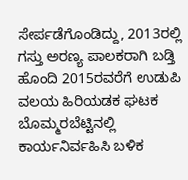ಸೇರ್ಪಡೆಗೊಂಡಿದ್ದು, 2013ರಲ್ಲಿ ಗಸ್ತು ಅರಣ್ಯ ಪಾಲಕರಾಗಿ ಬಡ್ತಿ ಹೊಂದಿ 2015ರವರೆಗೆ ಉಡುಪಿ ವಲಯ ಹಿರಿಯಡಕ ಘಟಕ ಬೊಮ್ಮರಬೆಟ್ಟಿನಲ್ಲಿ ಕಾರ್ಯನಿರ್ವಹಿಸಿ ಬಳಿಕ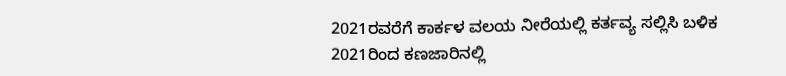2021ರವರೆಗೆ ಕಾರ್ಕಳ ವಲಯ ನೀರೆಯಲ್ಲಿ ಕರ್ತವ್ಯ ಸಲ್ಲಿಸಿ ಬಳಿಕ 2021ರಿಂದ ಕಣಜಾರಿನಲ್ಲಿ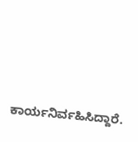ಕಾರ್ಯನಿರ್ವಹಿಸಿದ್ದಾರೆ.